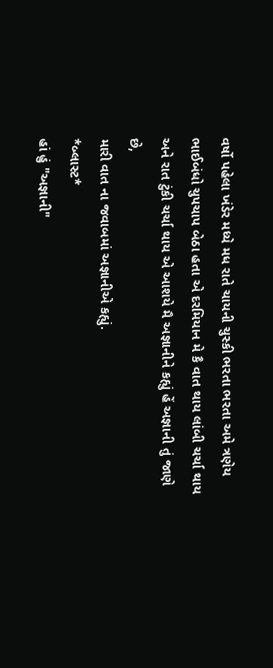વર્ષો પહેલા ખંડેર મધ્યે મધ રાતે ચાયની ચુસ્કી ભરતા ભરતા અમે ત્રણેય ભાઈબંધો ચુપચાપ બેઠા હતા એ દરમિયાન મે કૈ વાત થાય લાંબી ચર્ચા થાય અને રાત ટુંકી ચર્ચા થાય એ આશયે મૈ અજ્ઞાનીને કહ્યું હેં અજ્ઞાની તું જાણે છે,
મારી વાત ના જવાબમાં અજ્ઞાનીએ કહ્યું.
*બ્લાસ્ટ*
હાં હું "અજ્ઞાની"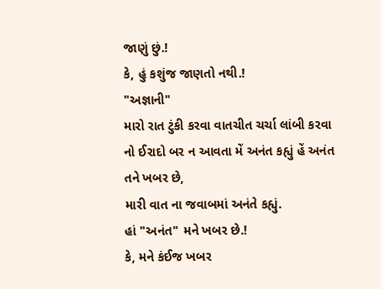જાણું છું.!
કે, હું કશુંજ જાણતો નથી.!
"અજ્ઞાની"
મારો રાત ટુંકી કરવા વાતચીત ચર્ચા લાંબી કરવા નો ઈરાદો બર ન આવતા મેં અનંત કહ્યું હેં અનંત તને ખબર છે,
મારી વાત ના જવાબમાં અનંતે કહ્યું.
હાં "અનંત" મને ખબર છે.!
કે, મને કંઈજ ખબર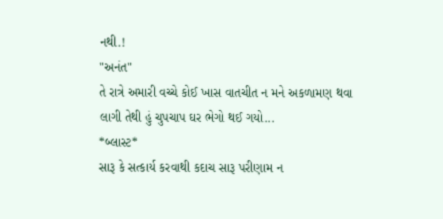નથી.!
"અનંત"
તે રાત્રે અમારી વચ્ચે કોઈ ખાસ વાતચીત ન મને અકળામણ થવા લાગી તેથી હું ચુપચાપ ઘર ભેગો થઈ ગયો...
*બ્લાસ્ટ*
સારૂ કે સત્કાર્ય કરવાથી કદાચ સારૂ પરીણામ ન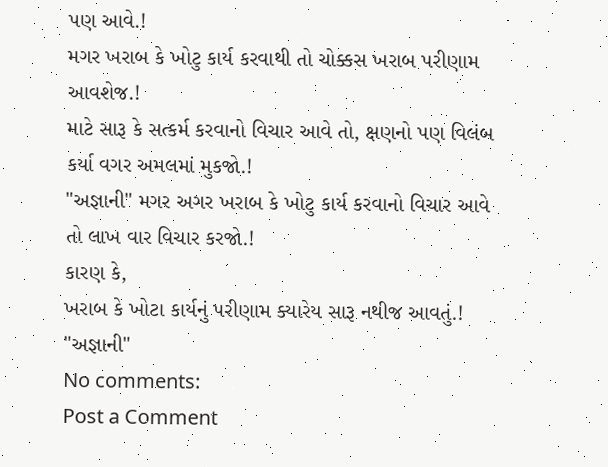પણ આવે.!
મગર ખરાબ કે ખોટુ કાર્ય કરવાથી તો ચોક્કસ ખરાબ પરીણામ આવશેજ.!
માટે સારૂ કે સત્કર્મ કરવાનો વિચાર આવે તો, ક્ષણનો પણ વિલંબ કર્યા વગર અમલમાં મુકજો.!
"અજ્ઞાની" મગર અગર ખરાબ કે ખોટુ કાર્ય કરવાનો વિચાર આવે તો લાખ વાર વિચાર કરજો.!
કારણ કે,
ખરાબ કે ખોટા કાર્યનું પરીણામ ક્યારેય સારૂ નથીજ આવતું.!
"અજ્ઞાની"
No comments:
Post a Comment